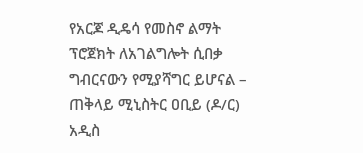የአርጆ ዲዴሳ የመስኖ ልማት ፕሮጀክት ለአገልግሎት ሲበቃ ግብርናውን የሚያሻግር ይሆናል – ጠቅላይ ሚኒስትር ዐቢይ (ዶ/ር)
አዲስ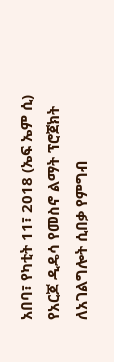አበባ፣ የካቲት 11፣ 2018 (ኤፍ ኤም ሲ) የአርጆ ዲዴሳ የመስኖ ልማት ፕሮጀክት ለአገልግሎት ሲበቃ የምግብ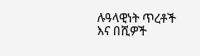ሉዓላዊነት ጥረቶች እና በሺዎች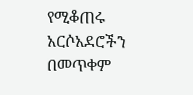የሚቆጠሩ አርሶአደሮችን በመጥቀም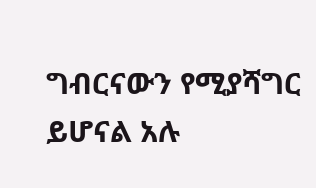ግብርናውን የሚያሻግር ይሆናል አሉ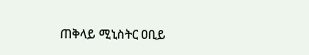ጠቅላይ ሚኒስትር ዐቢይ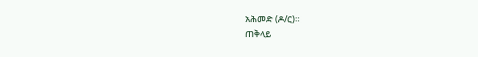አሕመድ (ዶ/ር)።
ጠቅላይ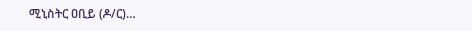ሚኒስትር ዐቢይ (ዶ/ር)…